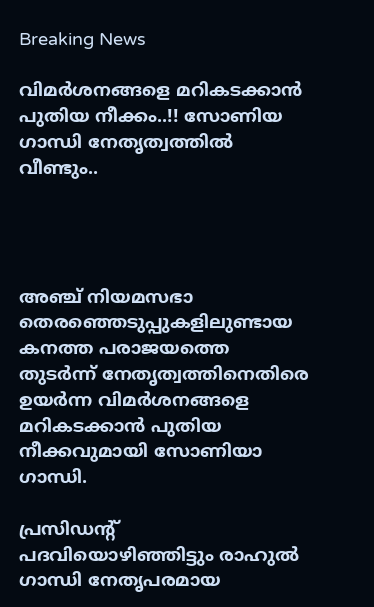Breaking News

വിമര്‍ശനങ്ങളെ മറികടക്കാന്‍ പുതിയ നീക്കം..!! സോണിയ ഗാന്ധി നേതൃത്വത്തില്‍ വീണ്ടും..




അഞ്ച് നിയമസഭാ തെരഞ്ഞെടുപ്പുകളിലുണ്ടായ കനത്ത പരാജയത്തെ തുടര്‍ന്ന് നേതൃത്വത്തിനെതിരെ ഉയര്‍ന്ന വിമര്‍ശനങ്ങളെ മറികടക്കാന്‍ പുതിയ നീക്കവുമായി സോണിയാ ഗാന്ധി.

പ്രസിഡന്റ് പദവിയൊഴിഞ്ഞിട്ടും രാഹുല്‍ ഗാന്ധി നേതൃപരമായ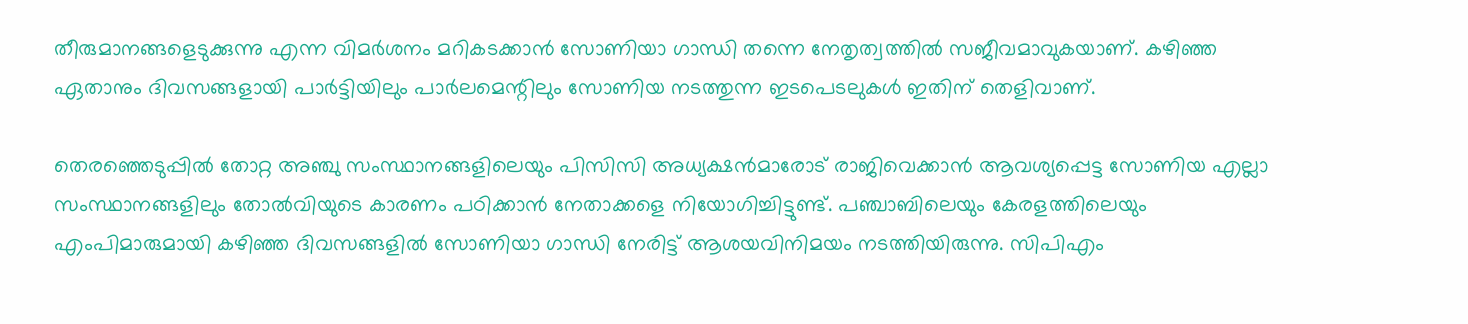തീരുമാനങ്ങളെടുക്കുന്നു എന്ന വിമര്‍ശനം മറികടക്കാന്‍ സോണിയാ ഗാന്ധി തന്നെ നേതൃത്വത്തില്‍ സജീവമാവുകയാണ്. കഴിഞ്ഞ ഏതാനും ദിവസങ്ങളായി പാര്‍ട്ടിയിലും പാര്‍ലമെന്റിലും സോണിയ നടത്തുന്ന ഇടപെടലുകള്‍ ഇതിന് തെളിവാണ്.

തെരഞ്ഞെടുപ്പില്‍ തോറ്റ അഞ്ചു സംസ്ഥാനങ്ങളിലെയും പിസിസി അധ്യക്ഷന്‍മാരോട് രാജിവെക്കാന്‍ ആവശ്യപ്പെട്ട സോണിയ എല്ലാ സംസ്ഥാനങ്ങളിലും തോല്‍വിയുടെ കാരണം പഠിക്കാന്‍ നേതാക്കളെ നിയോഗിച്ചിട്ടുണ്ട്. പഞ്ചാബിലെയും കേരളത്തിലെയും എംപിമാരുമായി കഴിഞ്ഞ ദിവസങ്ങളില്‍ സോണിയാ ഗാന്ധി നേരിട്ട് ആശയവിനിമയം നടത്തിയിരുന്നു. സിപിഎം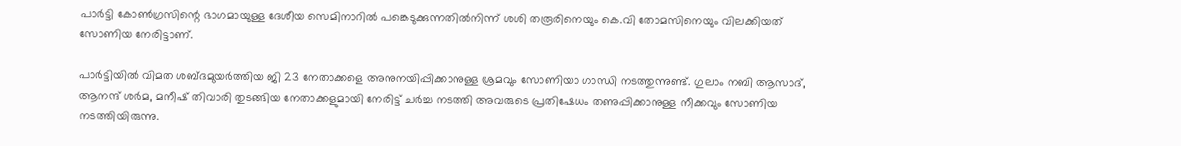പാര്‍ട്ടി കോണ്‍ഗ്രസിന്റെ ഭാഗമായുള്ള ദേശീയ സെമിനാറില്‍ പങ്കെടുക്കുന്നതില്‍നിന്ന് ശശി തരൂരിനെയും കെ.വി തോമസിനെയും വിലക്കിയത് സോണിയ നേരിട്ടാണ്.

പാര്‍ട്ടിയില്‍ വിമത ശബ്ദമുയര്‍ത്തിയ ജി 23 നേതാക്കളെ അനുനയിപ്പിക്കാനുള്ള ശ്രമവും സോണിയാ ഗാന്ധി നടത്തുന്നുണ്ട്. ഗുലാം നബി ആസാദ്, ആനന്ദ് ശര്‍മ, മനീഷ് തിവാരി തുടങ്ങിയ നേതാക്കളുമായി നേരിട്ട് ചര്‍ച്ച നടത്തി അവരുടെ പ്രതിഷേധം തണുപ്പിക്കാനുള്ള നീക്കവും സോണിയ നടത്തിയിരുന്നു.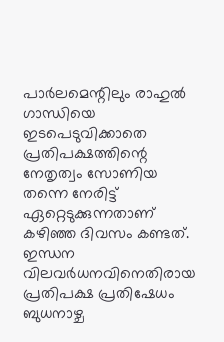പാര്‍ലമെന്റിലും രാഹുല്‍ ഗാന്ധിയെ ഇടപെടുവിക്കാതെ പ്രതിപക്ഷത്തിന്റെ നേതൃത്വം സോണിയ തന്നെ നേരിട്ട് ഏറ്റെടുക്കുന്നതാണ് കഴിഞ്ഞ ദിവസം കണ്ടത്. ഇന്ധന വിലവര്‍ധനവിനെതിരായ പ്രതിപക്ഷ പ്രതിഷേധം ബുധനാഴ്ച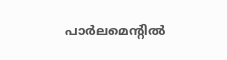പാര്‍ലമെന്റില്‍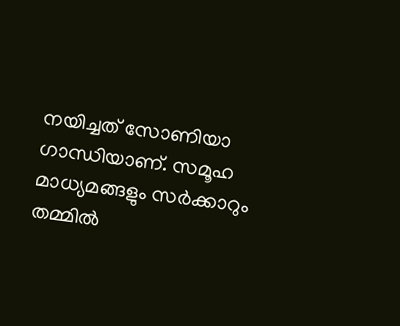നയിച്ചത് സോണിയാ ഗാന്ധിയാണ്. സമൂഹ മാധ്യമങ്ങളും സര്‍ക്കാറും തമ്മില്‍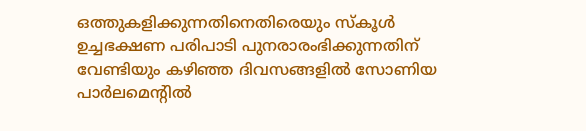ഒത്തുകളിക്കുന്നതിനെതിരെയും സ്‌കൂള്‍ ഉച്ചഭക്ഷണ പരിപാടി പുനരാരംഭിക്കുന്നതിന് വേണ്ടിയും കഴിഞ്ഞ ദിവസങ്ങളില്‍ സോണിയ പാര്‍ലമെന്റില്‍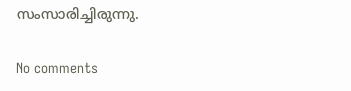സംസാരിച്ചിരുന്നു.

No comments